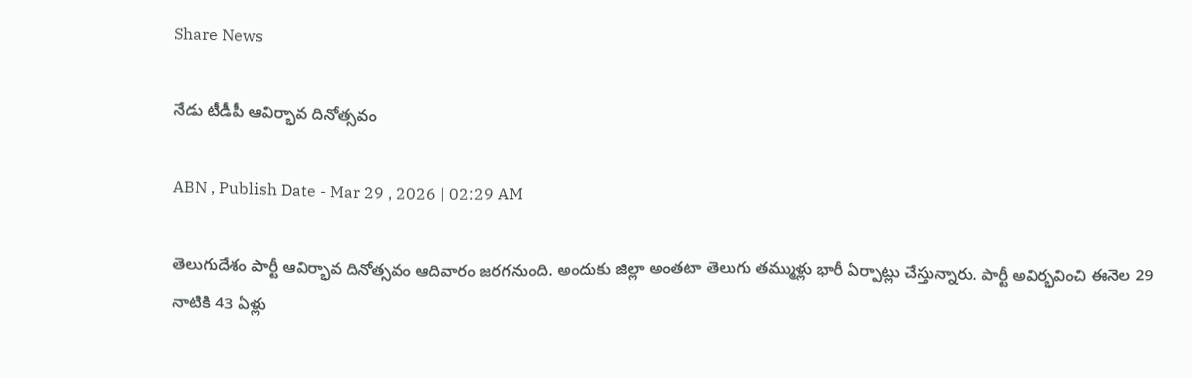Share News

నేడు టీడీపీ ఆవిర్భావ దినోత్సవం

ABN , Publish Date - Mar 29 , 2026 | 02:29 AM

తెలుగుదేశం పార్టీ ఆవిర్భావ దినోత్సవం ఆదివారం జరగనుంది. అందుకు జిల్లా అంతటా తెలుగు తమ్ముళ్లు భారీ ఏర్పాట్లు చేస్తున్నారు. పార్టీ అవిర్భవించి ఈనెల 29 నాటికి 43 ఏళ్లు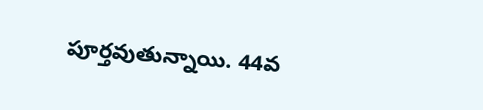పూర్తవుతున్నాయి. 44వ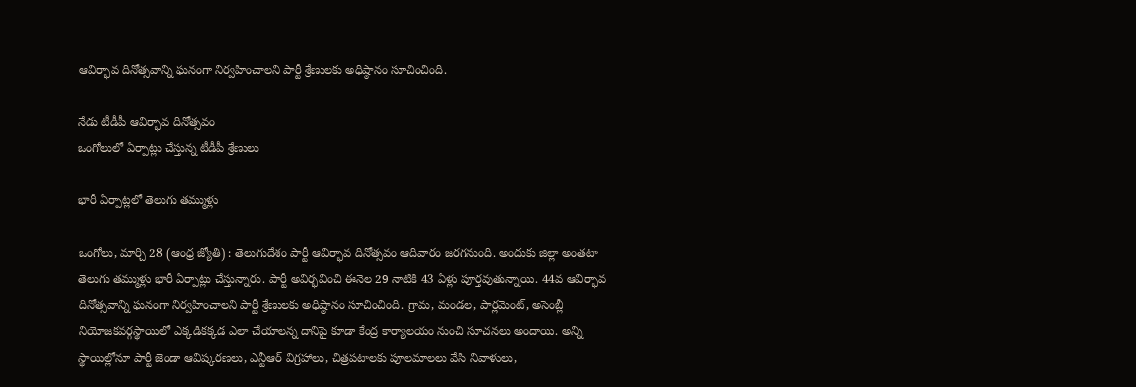ఆవిర్భావ దినోత్సవాన్ని ఘనంగా నిర్వహించాలని పార్టీ శ్రేణులకు అధిష్ఠానం సూచించింది.

నేడు టీడీపీ ఆవిర్భావ దినోత్సవం
ఒంగోలులో ఏర్పాట్లు చేస్తున్న టీడీపీ శ్రేణులు

భారీ ఏర్పాట్లలో తెలుగు తమ్ముళ్లు

ఒంగోలు, మార్చి 28 (ఆంధ్ర జ్యోతి) : తెలుగుదేశం పార్టీ ఆవిర్భావ దినోత్సవం ఆదివారం జరగనుంది. అందుకు జిల్లా అంతటా తెలుగు తమ్ముళ్లు భారీ ఏర్పాట్లు చేస్తున్నారు. పార్టీ అవిర్భవించి ఈనెల 29 నాటికి 43 ఏళ్లు పూర్తవుతున్నాయి. 44వ ఆవిర్భావ దినోత్సవాన్ని ఘనంగా నిర్వహించాలని పార్టీ శ్రేణులకు అధిష్ఠానం సూచించింది. గ్రామ, మండల, పార్లమెంట్‌, అసెంబ్లీ నియోజకవర్గస్థాయిలో ఎక్కడికక్కడ ఎలా చేయాలన్న దానిపై కూడా కేంద్ర కార్యాలయం నుంచి సూచనలు అందాయి. అన్ని స్థాయిల్లోనూ పార్టీ జెండా ఆవిష్కరణలు, ఎన్టీఆర్‌ విగ్రహాలు, చిత్రపటాలకు పూలమాలలు వేసి నివాళులు,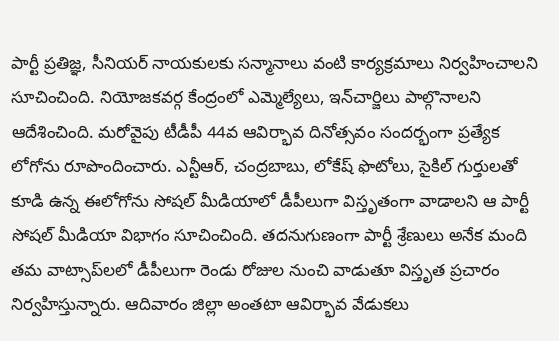పార్టీ ప్రతిజ్ఞ, సీనియర్‌ నాయకులకు సన్మానాలు వంటి కార్యక్రమాలు నిర్వహించాలని సూచించింది. నియోజకవర్గ కేంద్రంలో ఎమ్మెల్యేలు, ఇన్‌చార్జిలు పాల్గొనాలని ఆదేశించింది. మరోవైపు టీడీపీ 44వ ఆవిర్భావ దినోత్సవం సందర్భంగా ప్రత్యేక లోగోను రూపొందించారు. ఎన్టీఆర్‌, చంద్రబాబు, లోకేష్‌ ఫొటోలు, సైకిల్‌ గుర్తులతో కూడి ఉన్న ఈలోగోను సోషల్‌ మీడియాలో డీపీలుగా విస్తృతంగా వాడాలని ఆ పార్టీ సోషల్‌ మీడియా విభాగం సూచించింది. తదనుగుణంగా పార్టీ శ్రేణులు అనేక మంది తమ వాట్సాప్‌లలో డీపీలుగా రెండు రోజుల నుంచి వాడుతూ విస్తృత ప్రచారం నిర్వహిస్తున్నారు. ఆదివారం జిల్లా అంతటా ఆవిర్భావ వేడుకలు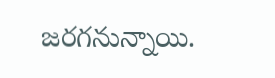జరగనున్నాయి.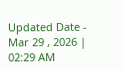Updated Date - Mar 29 , 2026 | 02:29 AM